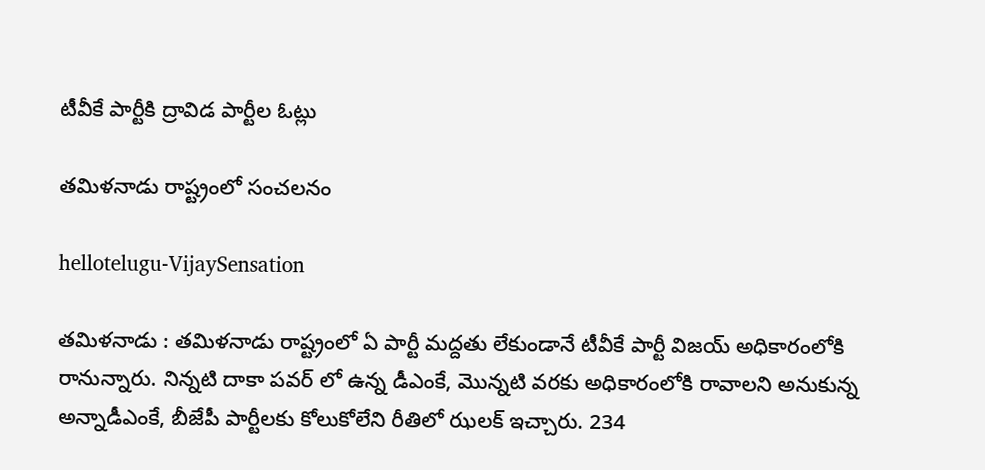టీవీకే పార్టీకి ద్రావిడ పార్టీల ఓట్లు

త‌మిళ‌నాడు రాష్ట్రంలో సంచ‌ల‌నం

hellotelugu-VijaySensation

త‌మిళ‌నాడు : త‌మిళ‌నాడు రాష్ట్రంలో ఏ పార్టీ మ‌ద్ద‌తు లేకుండానే టీవీకే పార్టీ విజ‌య్ అధికారంలోకి రానున్నారు. నిన్న‌టి దాకా ప‌వ‌ర్ లో ఉన్న డీఎంకే, మొన్న‌టి వ‌ర‌కు అధికారంలోకి రావాల‌ని అనుకున్న అన్నాడీఎంకే, బీజేపీ పార్టీల‌కు కోలుకోలేని రీతిలో ఝ‌ల‌క్ ఇచ్చారు. 234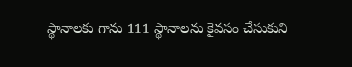స్థానాల‌కు గాను 111 స్థానాల‌ను కైవ‌సం చేసుకుని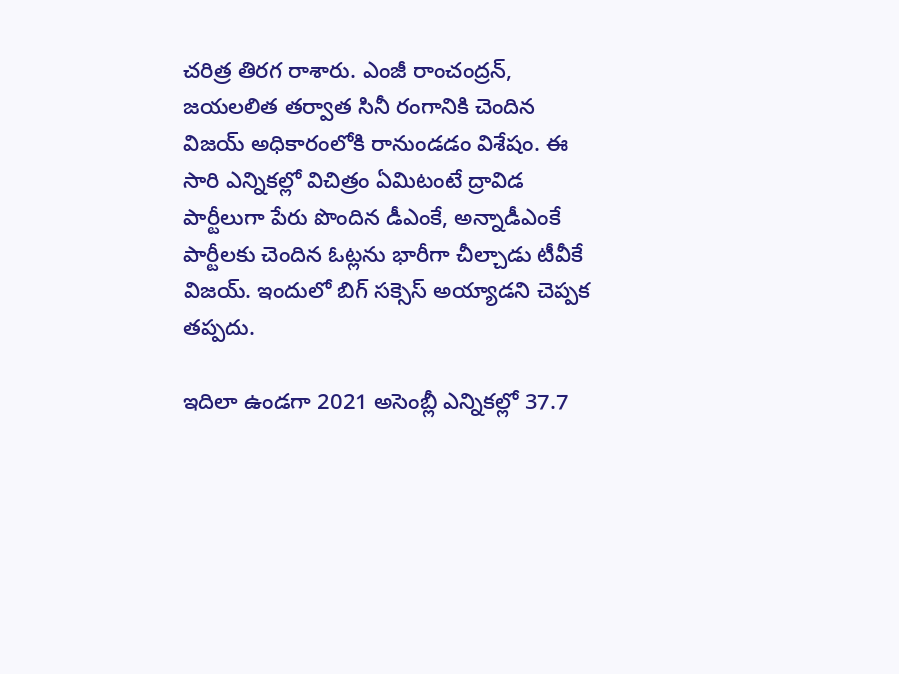చ‌రిత్ర తిర‌గ రాశారు. ఎంజీ రాంచంద్ర‌న్, జ‌య‌ల‌లిత త‌ర్వాత సినీ రంగానికి చెందిన విజ‌య్ అధికారంలోకి రానుండ‌డం విశేషం. ఈ సారి ఎన్నిక‌ల్లో విచిత్రం ఏమిటంటే ద్రావిడ పార్టీలుగా పేరు పొందిన డీఎంకే, అన్నాడీఎంకే పార్టీల‌కు చెందిన ఓట్ల‌ను భారీగా చీల్చాడు టీవీకే విజ‌య్. ఇందులో బిగ్ స‌క్సెస్ అయ్యాడ‌ని చెప్ప‌క త‌ప్ప‌దు.

ఇదిలా ఉండ‌గా 2021 అసెంబ్లీ ఎన్నికల్లో 37.7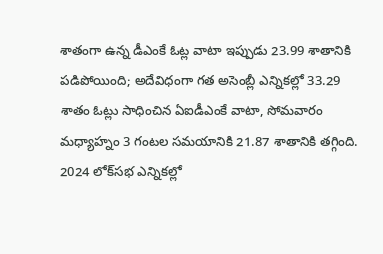శాతంగా ఉన్న డీఎంకే ఓట్ల వాటా ఇప్పుడు 23.99 శాతానికి పడిపోయింది; అదేవిధంగా గత అసెంబ్లీ ఎన్నికల్లో 33.29 శాతం ఓట్లు సాధించిన ఏఐడీఎంకే వాటా, సోమవారం మధ్యాహ్నం 3 గంటల సమయానికి 21.87 శాతానికి తగ్గింది. 2024 లోక్‌సభ ఎన్నికల్లో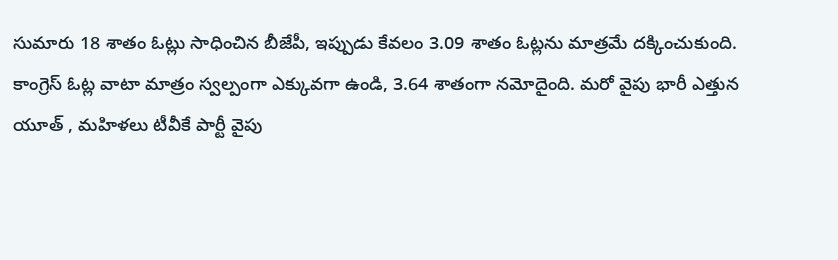సుమారు 18 శాతం ఓట్లు సాధించిన బీజేపీ, ఇప్పుడు కేవలం 3.09 శాతం ఓట్లను మాత్రమే దక్కించుకుంది. కాంగ్రెస్ ఓట్ల వాటా మాత్రం స్వల్పంగా ఎక్కువగా ఉండి, 3.64 శాతంగా నమోదైంది. మ‌రో వైపు భారీ ఎత్తున యూత్ , మ‌హిళ‌లు టీవీకే పార్టీ వైపు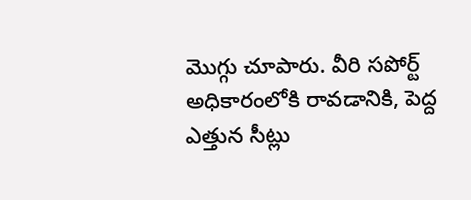మొగ్గు చూపారు. వీరి స‌పోర్ట్ అధికారంలోకి రావ‌డానికి, పెద్ద ఎత్తున సీట్లు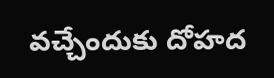వ‌చ్చేందుకు దోహ‌ద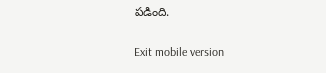ప‌డింది.

Exit mobile version